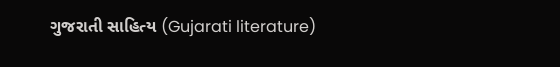ગુજરાતી સાહિત્ય (Gujarati literature)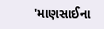'માણસાઈના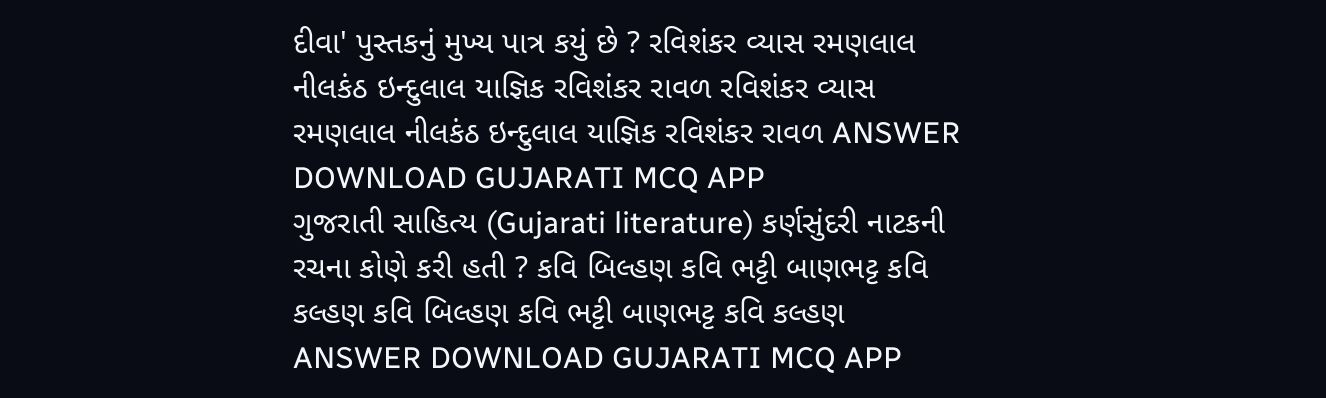દીવા' પુસ્તકનું મુખ્ય પાત્ર કયું છે ? રવિશંકર વ્યાસ રમણલાલ નીલકંઠ ઇન્દુલાલ યાજ્ઞિક રવિશંકર રાવળ રવિશંકર વ્યાસ રમણલાલ નીલકંઠ ઇન્દુલાલ યાજ્ઞિક રવિશંકર રાવળ ANSWER DOWNLOAD GUJARATI MCQ APP
ગુજરાતી સાહિત્ય (Gujarati literature) કર્ણસુંદરી નાટકની રચના કોણે કરી હતી ? કવિ બિલ્હણ કવિ ભટ્ટી બાણભટ્ટ કવિ કલ્હણ કવિ બિલ્હણ કવિ ભટ્ટી બાણભટ્ટ કવિ કલ્હણ ANSWER DOWNLOAD GUJARATI MCQ APP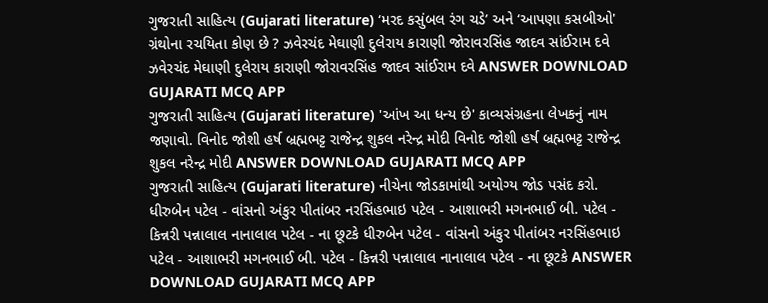ગુજરાતી સાહિત્ય (Gujarati literature) ‘મરદ કસુંબલ રંગ ચડે’ અને ‘આપણા કસબીઓ' ગ્રંથોના રચયિતા કોણ છે ? ઝવેરચંદ મેઘાણી દુલેરાય કારાણી જોરાવરસિંહ જાદવ સાંઈરામ દવે ઝવેરચંદ મેઘાણી દુલેરાય કારાણી જોરાવરસિંહ જાદવ સાંઈરામ દવે ANSWER DOWNLOAD GUJARATI MCQ APP
ગુજરાતી સાહિત્ય (Gujarati literature) 'આંખ આ ધન્ય છે' કાવ્યસંગ્રહના લેખકનું નામ જણાવો. વિનોદ જોશી હર્ષ બ્રહ્મભટ્ટ રાજેન્દ્ર શુકલ નરેન્દ્ર મોદી વિનોદ જોશી હર્ષ બ્રહ્મભટ્ટ રાજેન્દ્ર શુકલ નરેન્દ્ર મોદી ANSWER DOWNLOAD GUJARATI MCQ APP
ગુજરાતી સાહિત્ય (Gujarati literature) નીચેના જોડકામાંથી અયોગ્ય જોડ પસંદ કરો. ધીરુબેન પટેલ - વાંસનો અંકુર પીતાંબર નરસિંહભાઇ પટેલ - આશાભરી મગનભાઈ બી. પટેલ - કિન્નરી પન્નાલાલ નાનાલાલ પટેલ - ના છૂટકે ધીરુબેન પટેલ - વાંસનો અંકુર પીતાંબર નરસિંહભાઇ પટેલ - આશાભરી મગનભાઈ બી. પટેલ - કિન્નરી પન્નાલાલ નાનાલાલ પટેલ - ના છૂટકે ANSWER DOWNLOAD GUJARATI MCQ APP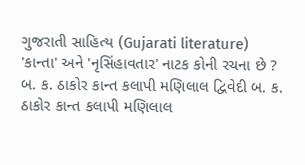ગુજરાતી સાહિત્ય (Gujarati literature) 'કાન્તા' અને 'નૃસિંહાવતાર' નાટક કોની રચના છે ? બ. ક. ઠાકોર કાન્ત કલાપી મણિલાલ દ્વિવેદી બ. ક. ઠાકોર કાન્ત કલાપી મણિલાલ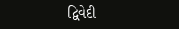દ્વિવેદી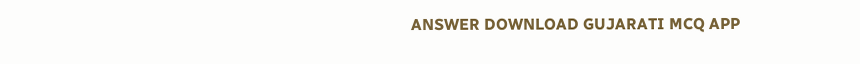ANSWER DOWNLOAD GUJARATI MCQ APP